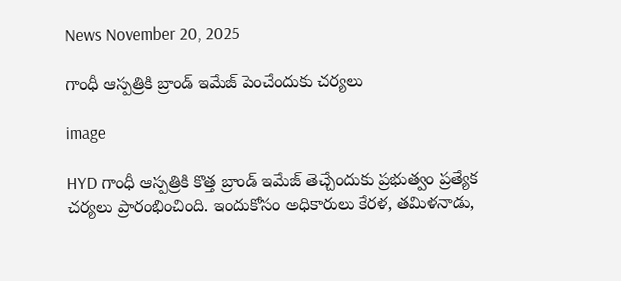News November 20, 2025

గాంధీ ఆస్పత్రికి బ్రాండ్ ఇమేజ్ పెంచేందుకు చర్యలు

image

HYD గాంధీ ఆస్పత్రికి కొత్త బ్రాండ్ ఇమేజ్ తెచ్చేందుకు ప్రభుత్వం ప్రత్యేక చర్యలు ప్రారంభించింది. ఇందుకోసం అధికారులు కేరళ, తమిళనాడు,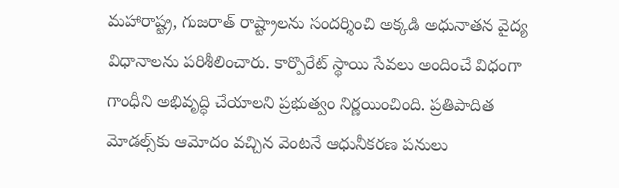మహారాష్ట్ర, గుజరాత్ రాష్ట్రాలను సందర్శించి అక్కడి అధునాతన వైద్య విధానాలను పరిశీలించారు. కార్పొరేట్ స్థాయి సేవలు అందించే విధంగా గాంధీని అభివృద్ధి చేయాలని ప్రభుత్వం నిర్ణయించింది. ప్రతిపాదిత మోడల్స్‌కు ఆమోదం వచ్చిన వెంటనే ఆధునీకరణ పనులు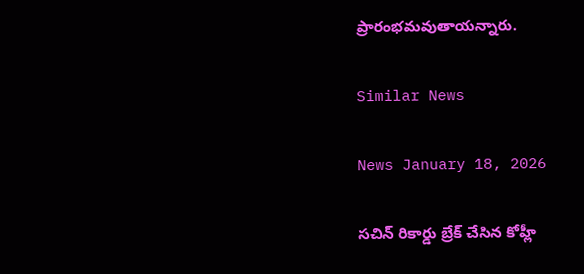ప్రారంభమవుతాయన్నారు.

Similar News

News January 18, 2026

సచిన్ రికార్డు బ్రేక్ చేసిన కోహ్లీ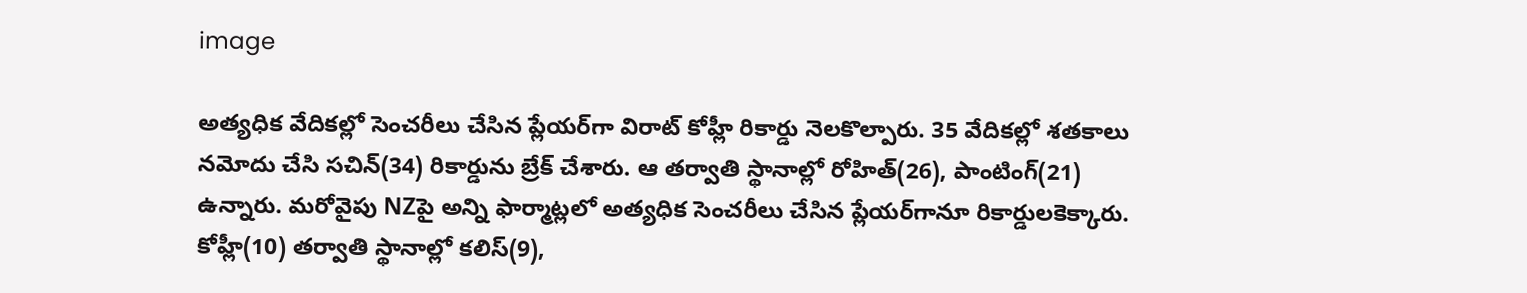image

అత్యధిక వేదికల్లో సెంచరీలు చేసిన ప్లేయర్‌గా విరాట్ కోహ్లీ రికార్డు నెలకొల్పారు. 35 వేదికల్లో శతకాలు నమోదు చేసి సచిన్(34) రికార్డును బ్రేక్ చేశారు. ఆ తర్వాతి స్థానాల్లో రోహిత్(26), పాంటింగ్(21) ఉన్నారు. మరోవైపు NZపై అన్ని ఫార్మాట్లలో అత్యధిక సెంచరీలు చేసిన ప్లేయర్‌గానూ రికార్డులకెక్కారు. కోహ్లీ(10) తర్వాతి స్థానాల్లో కలిస్(9),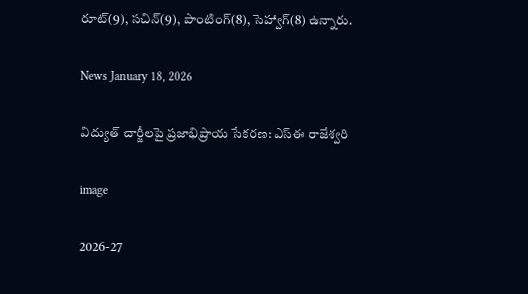రూట్(9), సచిన్(9), పాంటింగ్(8), సెహ్వాగ్(8) ఉన్నారు.

News January 18, 2026

విద్యుత్ చార్జీలపై ప్రజాభిప్రాయ సేకరణ: ఎస్‌ఈ రాజేశ్వరి

image

2026-27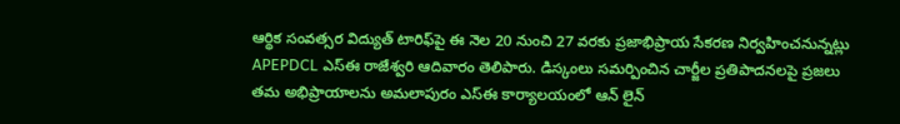ఆర్థిక సంవత్సర విద్యుత్ టారిఫ్‌పై ఈ నెల 20 నుంచి 27 వరకు ప్రజాభిప్రాయ సేకరణ నిర్వహించనున్నట్లు APEPDCL ఎస్‌ఈ రాజేశ్వరి ఆదివారం తెలిపారు. డిస్కంలు సమర్పించిన చార్జీల ప్రతిపాదనలపై ప్రజలు తమ అభిప్రాయాలను అమలాపురం ఎస్‌ఈ కార్యాలయంలో ఆన్ లైన్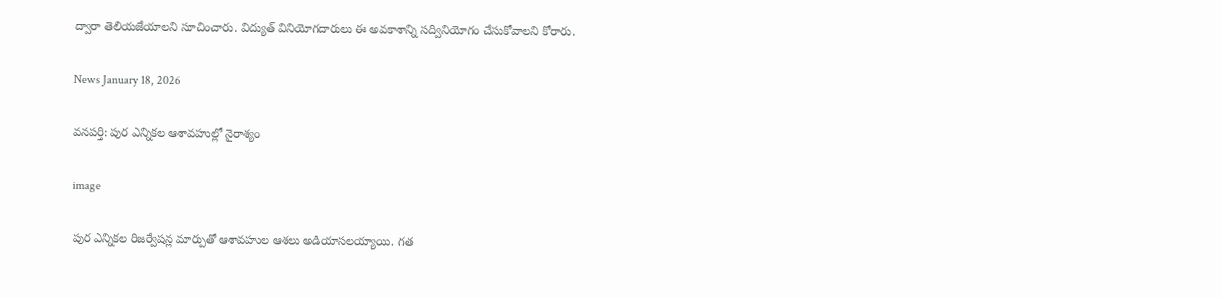ద్వారా తెలియజేయాలని సూచించారు. విద్యుత్ వినియోగదారులు ఈ అవకాశాన్ని సద్వినియోగం చేసుకోవాలని కోరారు.

News January 18, 2026

వనపర్తి: పుర ఎన్నికల ఆశావహుల్లో నైరాశ్యం

image

పుర ఎన్నికల రిజర్వేషన్ల మార్పుతో ఆశావహుల ఆశలు అడియాసలయ్యాయి. గత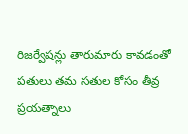రిజర్వేషన్లు తారుమారు కావడంతో పతులు తమ సతుల కోసం తీవ్ర ప్రయత్నాలు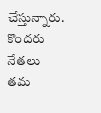చేస్తున్నారు. కొందరు నేతలు తమ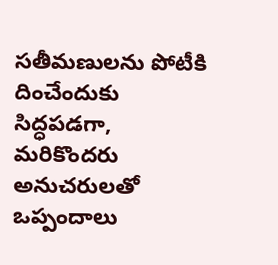సతీమణులను పోటీకి దించేందుకు సిద్ధపడగా, మరికొందరు అనుచరులతో ఒప్పందాలు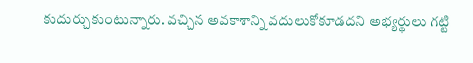కుదుర్చుకుంటున్నారు. వచ్చిన అవకాశాన్ని వదులుకోకూడదని అభ్యర్థులు గట్టి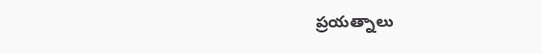ప్రయత్నాలు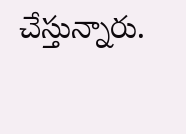చేస్తున్నారు.